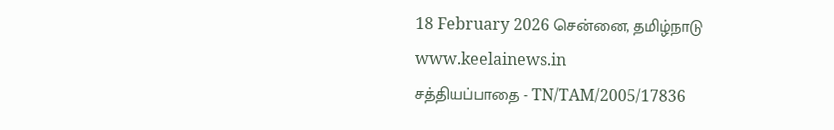18 February 2026 சென்னை, தமிழ்நாடு
www.keelainews.in
சத்தியப்பாதை - TN/TAM/2005/17836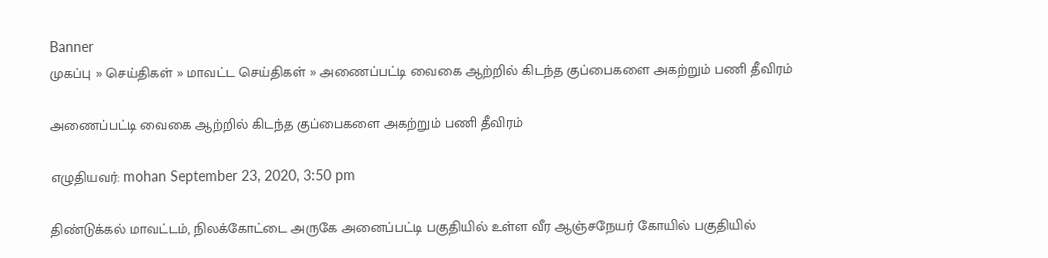Banner
முகப்பு » செய்திகள் » மாவட்ட செய்திகள் » அணைப்பட்டி வைகை ஆற்றில் கிடந்த குப்பைகளை அகற்றும் பணி தீவிரம்

அணைப்பட்டி வைகை ஆற்றில் கிடந்த குப்பைகளை அகற்றும் பணி தீவிரம்

எழுதியவர்: mohan September 23, 2020, 3:50 pm

திண்டுக்கல் மாவட்டம், நிலக்கோட்டை அருகே அனைப்பட்டி பகுதியில் உள்ள வீர ஆஞ்சநேயர் கோயில் பகுதியில்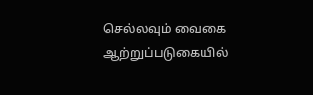செல்லவும் வைகை ஆற்றுப்படுகையில்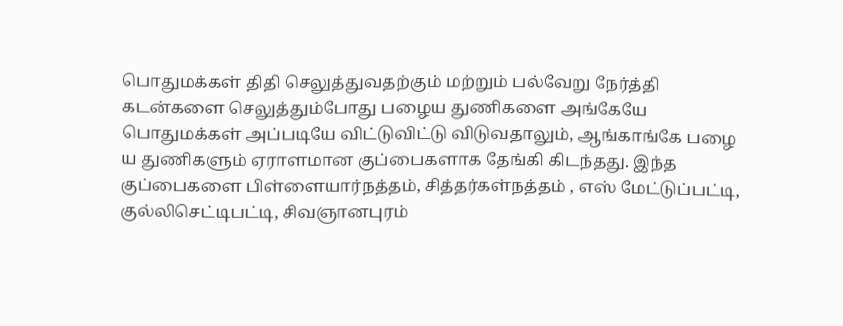பொதுமக்கள் திதி செலுத்துவதற்கும் மற்றும் பல்வேறு நேர்த்தி கடன்களை செலுத்தும்போது பழைய துணிகளை அங்கேயே பொதுமக்கள் அப்படியே விட்டுவிட்டு விடுவதாலும், ஆங்காங்கே பழை ய துணிகளும் ஏராளமான குப்பைகளாக தேங்கி கிடந்தது. இந்த குப்பைகளை பிள்ளையார்நத்தம், சித்தர்கள்நத்தம் , எஸ் மேட்டுப்பட்டி, குல்லிசெட்டிபட்டி, சிவஞானபுரம்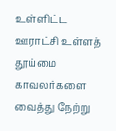உள்ளிட்ட ஊராட்சி உள்ளத் தூய்மை காவலர்களை வைத்து நேற்று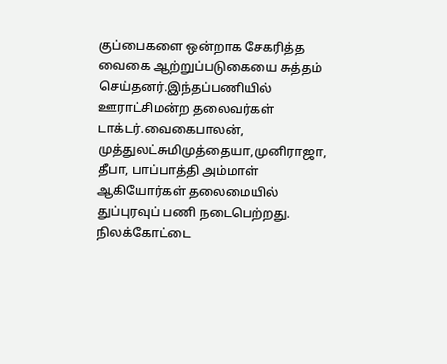குப்பைகளை ஒன்றாக சேகரித்த வைகை ஆற்றுப்படுகையை சுத்தம் செய்தனர்.இந்தப்பணியில் ஊராட்சிமன்ற தலைவர்கள் டாக்டர்.வைகைபாலன், முத்துலட்சுமிமுத்தையா,முனிராஜா, தீபா, பாப்பாத்தி அம்மாள் ஆகியோர்கள் தலைமையில் துப்புரவுப் பணி நடைபெற்றது. நிலக்கோட்டை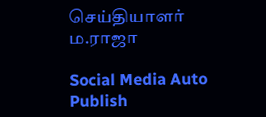செய்தியாளர் ம.ராஜா

Social Media Auto Publish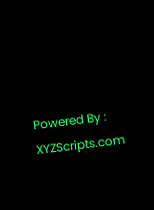Powered By : XYZScripts.com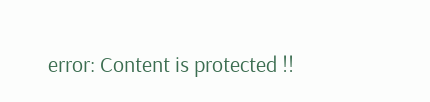error: Content is protected !!